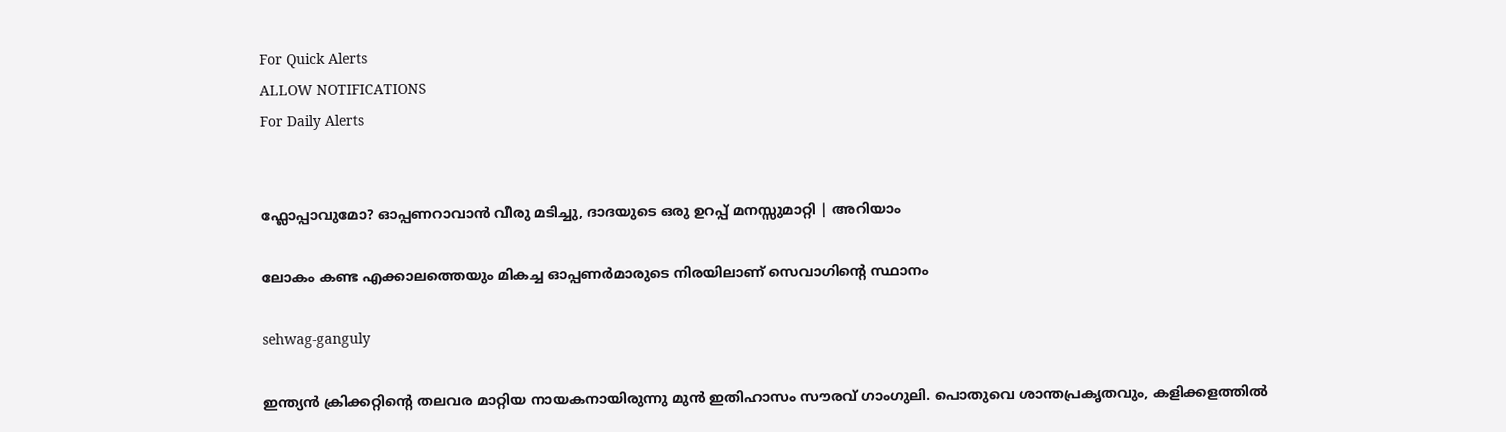For Quick Alerts
ALLOW NOTIFICATIONS
For Daily Alerts


ഫ്ലോപ്പാവുമോ? ഓപ്പണറാവാന്‍ വീരു മടിച്ചു, ദാദയുടെ ഒരു ഉറപ്പ് മനസ്സുമാറ്റി | അറിയാം

ലോകം കണ്ട എക്കാലത്തെയും മികച്ച ഓപ്പണര്‍മാരുടെ നിരയിലാണ് സെവാഗിന്റെ സ്ഥാനം

sehwag-ganguly

ഇന്ത്യന്‍ ക്രിക്കറ്റിന്റെ തലവര മാറ്റിയ നായകനായിരുന്നു മുന്‍ ഇതിഹാസം സൗരവ് ഗാംഗുലി. പൊതുവെ ശാന്തപ്രകൃതവും, കളിക്കളത്തില്‍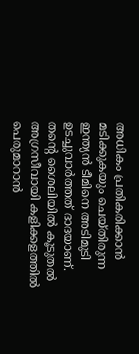അധികം പ്രതികരിക്കാന്‍ മടിക്കുകയും ചെയ്തിരുന്ന ഇന്ത്യന്‍ ടീമിനെ അടിമുടി ഉടച്ചുവാര്‍ത്തത് ദാദയാണ്. തന്റെ ശൈലിയില്‍ കൂടുതല്‍ അഗ്രസീവായി കളിക്കളത്തില്‍ പെരുമാറാന്‍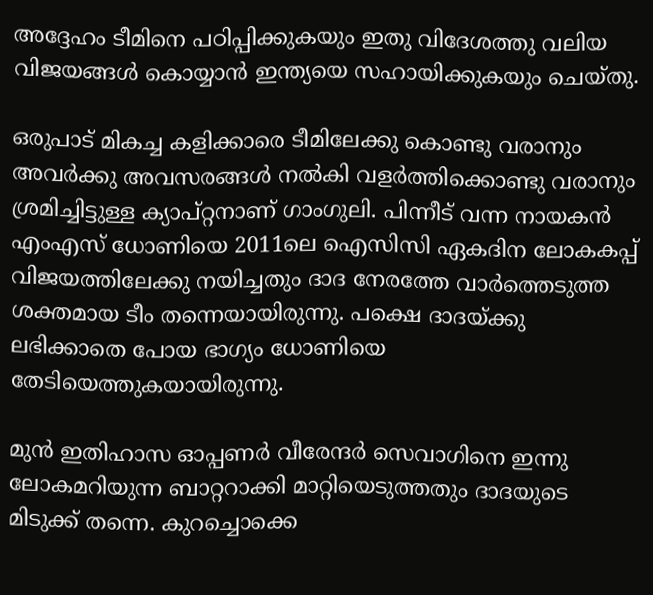അദ്ദേഹം ടീമിനെ പഠിപ്പിക്കുകയും ഇതു വിദേശത്തു വലിയ വിജയങ്ങള്‍ കൊയ്യാന്‍ ഇന്ത്യയെ സഹായിക്കുകയും ചെയ്തു.

ഒരുപാട് മികച്ച കളിക്കാരെ ടീമിലേക്കു കൊണ്ടു വരാനും അവര്‍ക്കു അവസരങ്ങള്‍ നല്‍കി വളര്‍ത്തിക്കൊണ്ടു വരാനും ശ്രമിച്ചിട്ടുള്ള ക്യാപ്റ്റനാണ് ഗാംഗുലി. പിന്നീട് വന്ന നായകന്‍ എംഎസ് ധോണിയെ 2011ലെ ഐസിസി ഏകദിന ലോകകപ്പ് വിജയത്തിലേക്കു നയിച്ചതും ദാദ നേരത്തേ വാര്‍ത്തെടുത്ത ശക്തമായ ടീം തന്നെയായിരുന്നു. പക്ഷെ ദാദയ്ക്കു ലഭിക്കാതെ പോയ ഭാഗ്യം ധോണിയെ തേടിയെത്തുകയായിരുന്നു.

മുന്‍ ഇതിഹാസ ഓപ്പണര്‍ വീരേന്ദര്‍ സെവാഗിനെ ഇന്നു ലോകമറിയുന്ന ബാറ്ററാക്കി മാറ്റിയെടുത്തതും ദാദയുടെ മിടുക്ക് തന്നെ. കുറച്ചൊക്കെ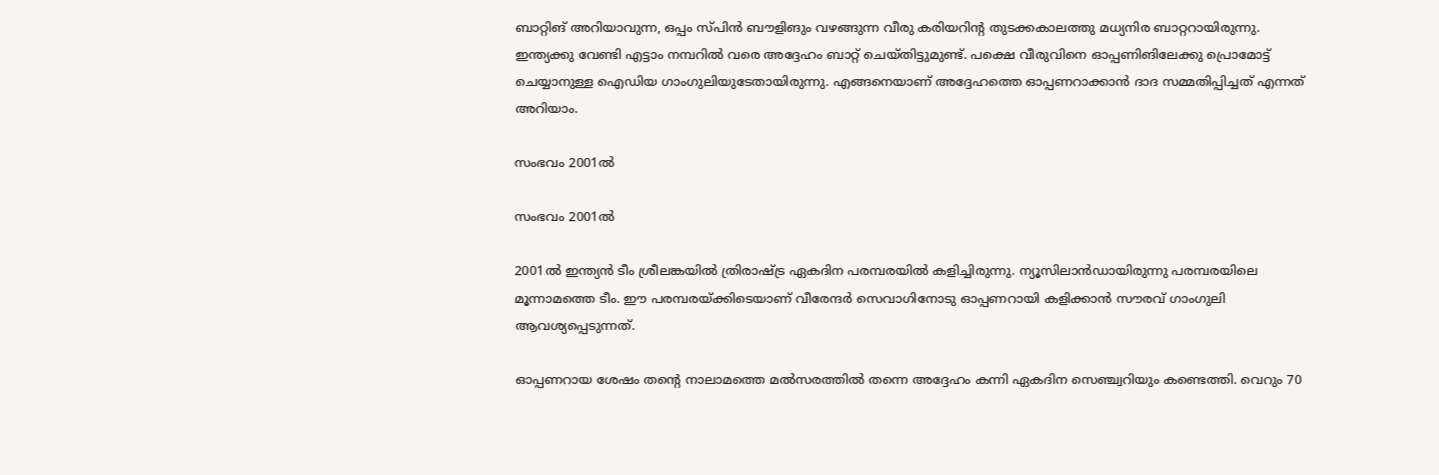ബാറ്റിങ് അറിയാവുന്ന, ഒപ്പം സ്പിന്‍ ബൗളിങും വഴങ്ങുന്ന വീരു കരിയറിന്റ തുടക്കകാലത്തു മധ്യനിര ബാറ്ററായിരുന്നു. ഇന്ത്യക്കു വേണ്ടി എട്ടാം നമ്പറില്‍ വരെ അദ്ദേഹം ബാറ്റ് ചെയ്തിട്ടുമുണ്ട്. പക്ഷെ വീരുവിനെ ഓപ്പണിങിലേക്കു പ്രൊമോട്ട് ചെയ്യാനുള്ള ഐഡിയ ഗാംഗുലിയുടേതായിരുന്നു. എങ്ങനെയാണ് അദ്ദേഹത്തെ ഓപ്പണറാക്കാന്‍ ദാദ സമ്മതിപ്പിച്ചത് എന്നത് അറിയാം.

സംഭവം 2001ല്‍

സംഭവം 2001ല്‍

2001ല്‍ ഇന്ത്യന്‍ ടീം ശ്രീലങ്കയില്‍ ത്രിരാഷ്ട്ര ഏകദിന പരമ്പരയില്‍ കളിച്ചിരുന്നു. ന്യൂസിലാന്‍ഡായിരുന്നു പരമ്പരയിലെ മൂന്നാമത്തെ ടീം. ഈ പരമ്പരയ്ക്കിടെയാണ് വീരേന്ദര്‍ സെവാഗിനോടു ഓപ്പണറായി കളിക്കാന്‍ സൗരവ് ഗാംഗുലി ആവശ്യപ്പെടുന്നത്.

ഓപ്പണറായ ശേഷം തന്റെ നാലാമത്തെ മല്‍സരത്തില്‍ തന്നെ അദ്ദേഹം കന്നി ഏകദിന സെഞ്ച്വറിയും കണ്ടെത്തി. വെറും 70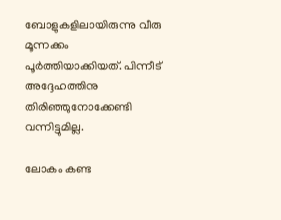ബോളുകളിലായിരുന്നു വീരു മൂന്നക്കം പൂര്‍ത്തിയാക്കിയത്. പിന്നീട് അദ്ദേഹത്തിനു തിരിഞ്ഞുനോക്കേണ്ടി വന്നിട്ടുമില്ല.

ലോകം കണ്ട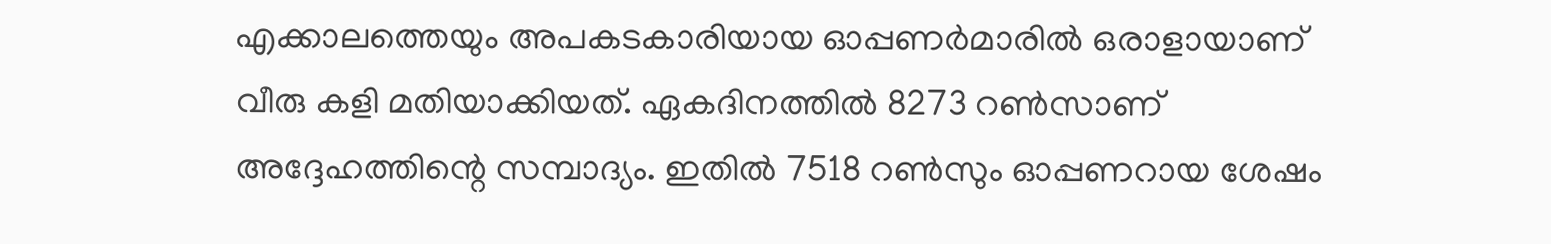എക്കാലത്തെയും അപകടകാരിയായ ഓപ്പണര്‍മാരില്‍ ഒരാളായാണ് വീരു കളി മതിയാക്കിയത്. ഏകദിനത്തില്‍ 8273 റണ്‍സാണ് അദ്ദേഹത്തിന്റെ സമ്പാദ്യം. ഇതില്‍ 7518 റണ്‍സും ഓപ്പണറായ ശേഷം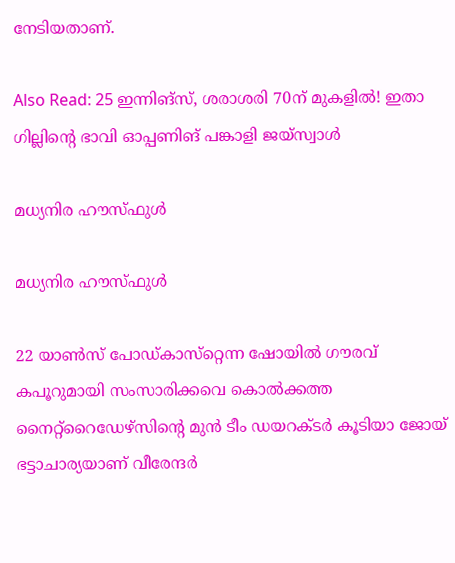നേടിയതാണ്.

Also Read: 25 ഇന്നിങ്‌സ്, ശരാശരി 70ന് മുകളില്‍! ഇതാ ഗില്ലിന്റെ ഭാവി ഓപ്പണിങ് പങ്കാളി ജയ്‌സ്വാള്‍

മധ്യനിര ഹൗസ്ഫുള്‍

മധ്യനിര ഹൗസ്ഫുള്‍

22 യാണ്‍സ് പോഡ്കാസ്‌റ്റെന്ന ഷോയില്‍ ഗൗരവ് കപൂറുമായി സംസാരിക്കവെ കൊല്‍ക്കത്ത നൈറ്റ്‌റൈഡേഴ്‌സിന്റെ മുന്‍ ടീം ഡയറക്ടര്‍ കൂടിയാ ജോയ് ഭട്ടാചാര്യയാണ് വീരേന്ദര്‍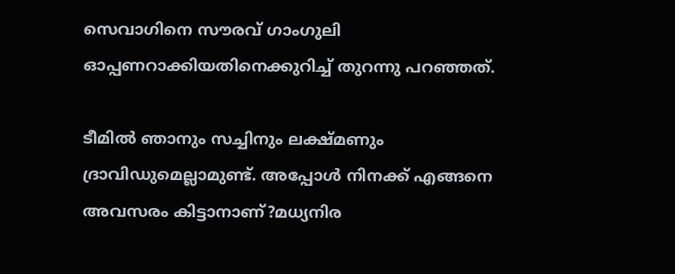സെവാഗിനെ സൗരവ് ഗാംഗുലി ഓപ്പണറാക്കിയതിനെക്കുറിച്ച് തുറന്നു പറഞ്ഞത്.

ടീമില്‍ ഞാനും സച്ചിനും ലക്ഷ്മണും ദ്രാവിഡുമെല്ലാമുണ്ട്. അപ്പോള്‍ നിനക്ക് എങ്ങനെ അവസരം കിട്ടാനാണ്?മധ്യനിര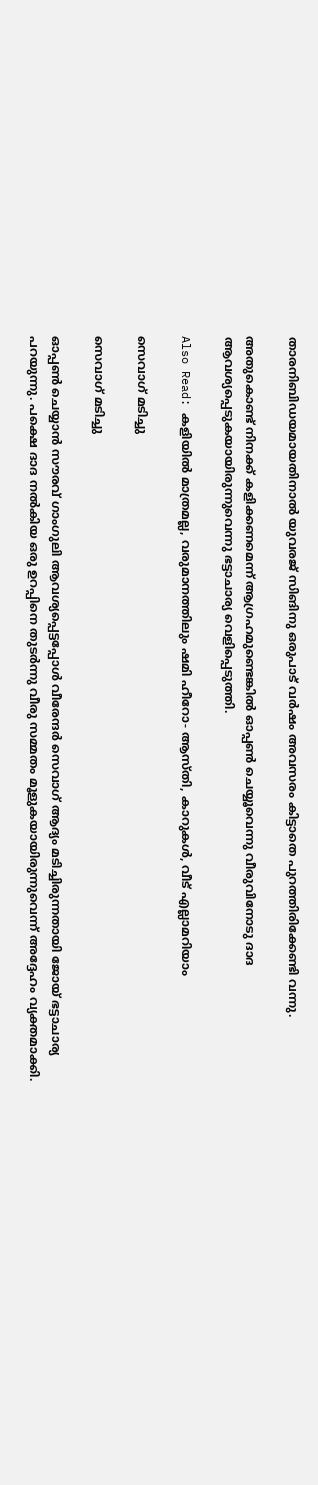താരനിബിഡയമായതിനാല്‍ യുവരജ് സിങിനു ഒരുപാട് വര്‍ഷം അവസരം കിട്ടാതെ പുറത്തിരിക്കേണ്ടി വന്നു.

അതുകൊണ്ട് നിനക്ക് കളിക്കണമെന്ന് ആഗ്രഹമുണ്ടെങ്കില്‍ ഓപ്പണ്‍ ചെയ്യൂവെന്നു വീരുവിനോടു ദാദ ആവശ്യപ്പെടുകയായിരുന്നുവെന്നു ഭട്ടാചാര്യ വെളിപ്പെടുത്തി.

Also Read: കളിയില്‍ മാത്രമല്ല, വരുമാനത്തിലും ഷമി ഹീറോ- ആസ്തി, കാറുകള്‍, വീട് എല്ലാമറിയാം

സെവാഗ് മടിച്ചു

സെവാഗ് മടിച്ചു

ഓപ്പണ്‍ ചെയ്യാന്‍ സൗരവ് ഗാംഗുലി ആവശ്യപ്പെട്ടപ്പോള്‍ വീരേന്ദര്‍ സെവാഗ് ആദ്യം മടിച്ചിരുന്നതായി ജോയ് ഭട്ടാചാര്യ പറയുന്നു. പക്ഷെ ദാദ നല്‍കിയ ഒരു ഉറപ്പിനെ തുടര്‍ന്നു വീരു സമ്മതം മൂളുകയായിരുന്നുവെന്ന് അദ്ദേഹം വ്യക്തമാക്കി.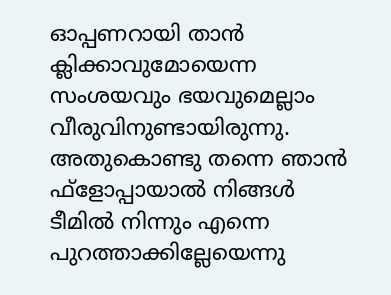ഓപ്പണറായി താന്‍ ക്ലിക്കാവുമോയെന്ന സംശയവും ഭയവുമെല്ലാം വീരുവിനുണ്ടായിരുന്നു. അതുകൊണ്ടു തന്നെ ഞാന്‍ ഫ്‌ളോപ്പായാല്‍ നിങ്ങള്‍ ടീമില്‍ നിന്നും എന്നെ പുറത്താക്കില്ലേയെന്നു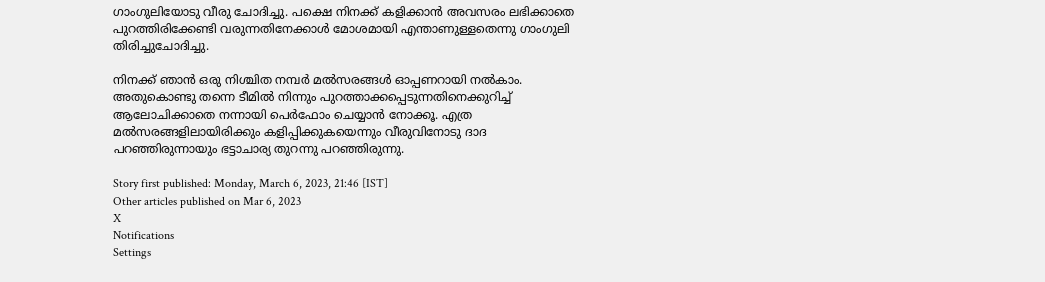ഗാംഗുലിയോടു വീരു ചോദിച്ചു. പക്ഷെ നിനക്ക് കളിക്കാന്‍ അവസരം ലഭിക്കാതെ പുറത്തിരിക്കേണ്ടി വരുന്നതിനേക്കാള്‍ മോശമായി എന്താണുള്ളതെന്നു ഗാംഗുലി തിരിച്ചുചോദിച്ചു.

നിനക്ക് ഞാന്‍ ഒരു നിശ്ചിത നമ്പര്‍ മല്‍സരങ്ങള്‍ ഓപ്പണറായി നല്‍കാം. അതുകൊണ്ടു തന്നെ ടീമില്‍ നിന്നും പുറത്താക്കപ്പെടുന്നതിനെക്കുറിച്ച് ആലോചിക്കാതെ നന്നായി പെര്‍ഫോം ചെയ്യാന്‍ നോക്കൂ. എത്ര മല്‍സരങ്ങളിലായിരിക്കും കളിപ്പിക്കുകയെന്നും വീരുവിനോടു ദാദ പറഞ്ഞിരുന്നായും ഭട്ടാചാര്യ തുറന്നു പറഞ്ഞിരുന്നു.

Story first published: Monday, March 6, 2023, 21:46 [IST]
Other articles published on Mar 6, 2023
X
Notifications
Settings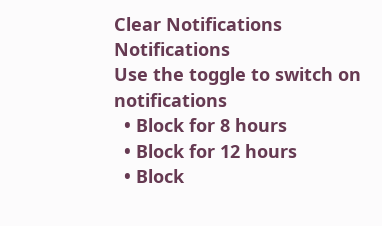Clear Notifications
Notifications
Use the toggle to switch on notifications
  • Block for 8 hours
  • Block for 12 hours
  • Block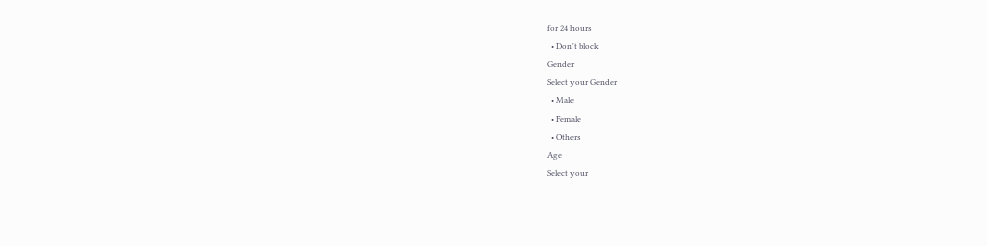for 24 hours
  • Don't block
Gender
Select your Gender
  • Male
  • Female
  • Others
Age
Select your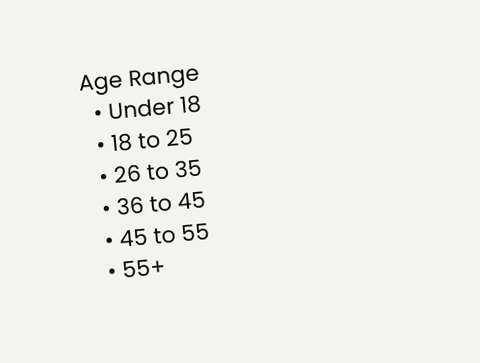Age Range
  • Under 18
  • 18 to 25
  • 26 to 35
  • 36 to 45
  • 45 to 55
  • 55+